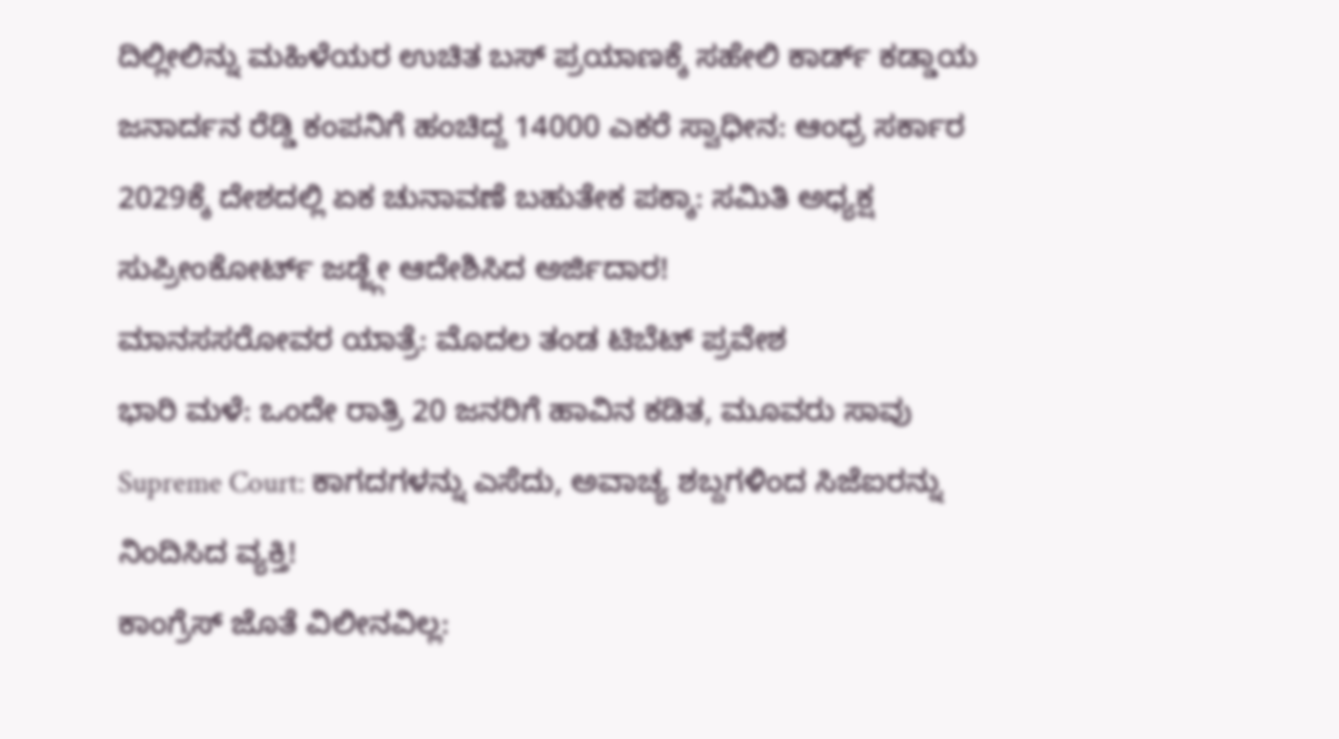ದಿಲ್ಲೀಲಿನ್ನು ಮಹಿಳೆಯರ ಉಚಿತ ಬಸ್ ಪ್ರಯಾಣಕ್ಕೆ ಸಹೇಲಿ ಕಾರ್ಡ್ ಕಡ್ಡಾಯ
ಜನಾರ್ದನ ರೆಡ್ಡಿ ಕಂಪನಿಗೆ ಹಂಚಿದ್ದ 14000 ಎಕರೆ ಸ್ವಾಧೀನ: ಆಂಧ್ರ ಸರ್ಕಾರ
2029ಕ್ಕೆ ದೇಶದಲ್ಲಿ ಏಕ ಚುನಾವಣೆ ಬಹುತೇಕ ಪಕ್ಕಾ: ಸಮಿತಿ ಅಧ್ಯಕ್ಷ
ಸುಪ್ರೀಂಕೋರ್ಟ್ ಜಡ್ಜ್ಗೇ ಆದೇಶಿಸಿದ ಅರ್ಜಿದಾರ!
ಮಾನಸಸರೋವರ ಯಾತ್ರೆ: ಮೊದಲ ತಂಡ ಟಿಬೆಟ್ ಪ್ರವೇಶ
ಭಾರಿ ಮಳೆ: ಒಂದೇ ರಾತ್ರಿ 20 ಜನರಿಗೆ ಹಾವಿನ ಕಡಿತ, ಮೂವರು ಸಾವು
Supreme Court: ಕಾಗದಗಳನ್ನು ಎಸೆದು, ಅವಾಚ್ಯ ಶಬ್ದಗಳಿಂದ ಸಿಜೆಐರನ್ನು ನಿಂದಿಸಿದ ವ್ಯಕ್ತಿ!
ಕಾಂಗ್ರೆಸ್ ಜೊತೆ ವಿಲೀನವಿಲ್ಲ: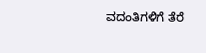ವದಂತಿಗಳಿಗೆ ತೆರೆ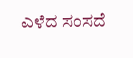ಎಳೆದ ಸಂಸದೆ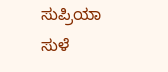ಸುಪ್ರಿಯಾ ಸುಳೆ